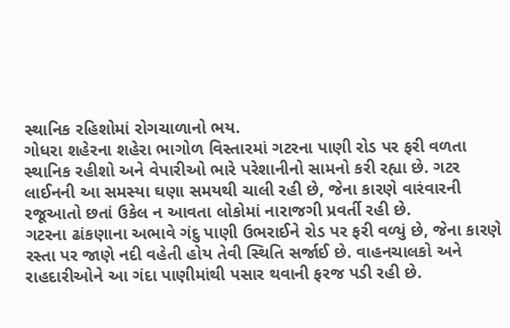સ્થાનિક રહિશોમાં રોગચાળાનો ભય.
ગોધરા શહેરના શહેરા ભાગોળ વિસ્તારમાં ગટરના પાણી રોડ પર ફરી વળતા સ્થાનિક રહીશો અને વેપારીઓ ભારે પરેશાનીનો સામનો કરી રહ્યા છે. ગટર લાઈનની આ સમસ્યા ઘણા સમયથી ચાલી રહી છે, જેના કારણે વારંવારની રજૂઆતો છતાં ઉકેલ ન આવતા લોકોમાં નારાજગી પ્રવર્તી રહી છે.
ગટરના ઢાંકણાના અભાવે ગંદુ પાણી ઉભરાઈને રોડ પર ફરી વળ્યું છે, જેના કારણે રસ્તા પર જાણે નદી વહેતી હોય તેવી સ્થિતિ સર્જાઈ છે. વાહનચાલકો અને રાહદારીઓને આ ગંદા પાણીમાંથી પસાર થવાની ફરજ પડી રહી છે.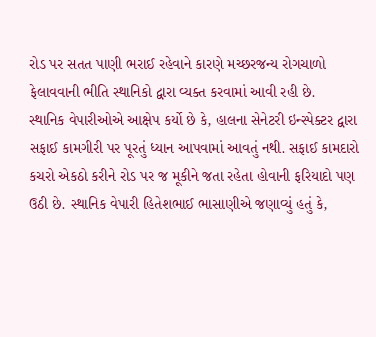રોડ પર સતત પાણી ભરાઈ રહેવાને કારણે મચ્છરજન્ય રોગચાળો ફેલાવવાની ભીતિ સ્થાનિકો દ્વારા વ્યક્ત કરવામાં આવી રહી છે.
સ્થાનિક વેપારીઓએ આક્ષેપ કર્યો છે કે, હાલના સેનેટરી ઇન્સ્પેક્ટર દ્વારા સફાઈ કામગીરી પર પૂરતું ધ્યાન આપવામાં આવતું નથી. સફાઈ કામદારો કચરો એકઠો કરીને રોડ પર જ મૂકીને જતા રહેતા હોવાની ફરિયાદો પણ ઉઠી છે. સ્થાનિક વેપારી હિતેશભાઈ ભાસાણીએ જણાવ્યું હતું કે,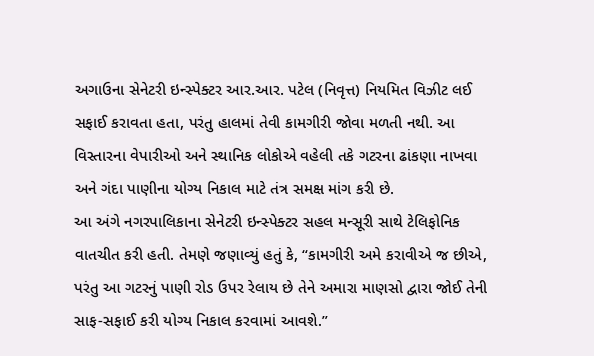અગાઉના સેનેટરી ઇન્સ્પેક્ટર આર.આર. પટેલ (નિવૃત્ત) નિયમિત વિઝીટ લઈ સફાઈ કરાવતા હતા, પરંતુ હાલમાં તેવી કામગીરી જોવા મળતી નથી. આ વિસ્તારના વેપારીઓ અને સ્થાનિક લોકોએ વહેલી તકે ગટરના ઢાંકણા નાખવા અને ગંદા પાણીના યોગ્ય નિકાલ માટે તંત્ર સમક્ષ માંગ કરી છે.
આ અંગે નગરપાલિકાના સેનેટરી ઇન્સ્પેક્ટર સહલ મન્સૂરી સાથે ટેલિફોનિક વાતચીત કરી હતી. તેમણે જણાવ્યું હતું કે, “કામગીરી અમે કરાવીએ જ છીએ, પરંતુ આ ગટરનું પાણી રોડ ઉપર રેલાય છે તેને અમારા માણસો દ્વારા જોઈ તેની સાફ-સફાઈ કરી યોગ્ય નિકાલ કરવામાં આવશે.”